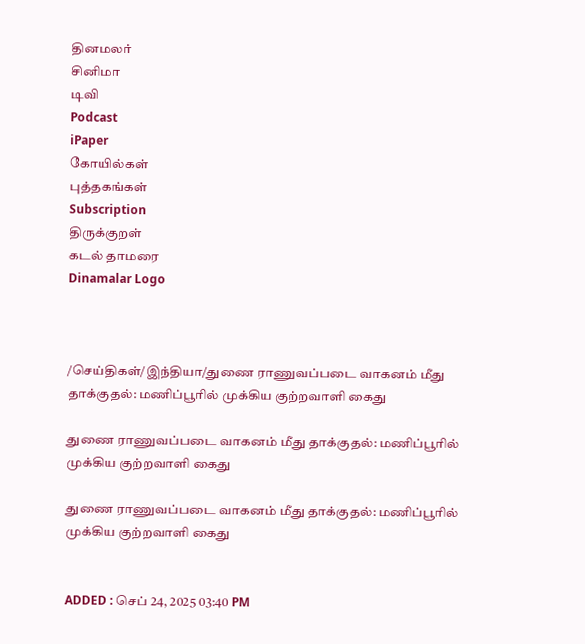தினமலர்
சினிமா
டிவி
Podcast
iPaper
கோயில்கள்
புத்தகங்கள்
Subscription
திருக்குறள்
கடல் தாமரை
Dinamalar Logo



/செய்திகள்/இந்தியா/துணை ராணுவப்படை வாகனம் மீது தாக்குதல்: மணிப்பூரில் முக்கிய குற்றவாளி கைது

துணை ராணுவப்படை வாகனம் மீது தாக்குதல்: மணிப்பூரில் முக்கிய குற்றவாளி கைது

துணை ராணுவப்படை வாகனம் மீது தாக்குதல்: மணிப்பூரில் முக்கிய குற்றவாளி கைது


ADDED : செப் 24, 2025 03:40 PM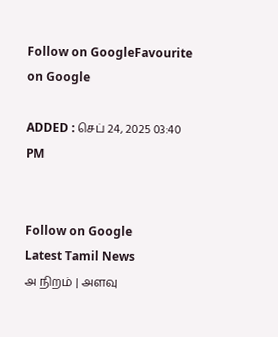Follow on GoogleFavourite on Google

ADDED : செப் 24, 2025 03:40 PM


Follow on Google
Latest Tamil News
அ நிறம் | அளவு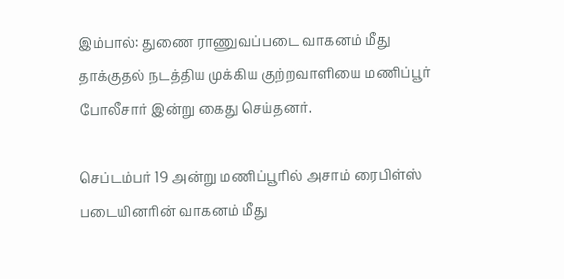இம்பால்: துணை ராணுவப்படை வாகனம் மீது தாக்குதல் நடத்திய முக்கிய குற்றவாளியை மணிப்பூர் போலீசார் இன்று கைது செய்தனர்.

செப்டம்பர் 19 அன்று மணிப்பூரில் அசாம் ரைபிள்ஸ் படையினரின் வாகனம் மீது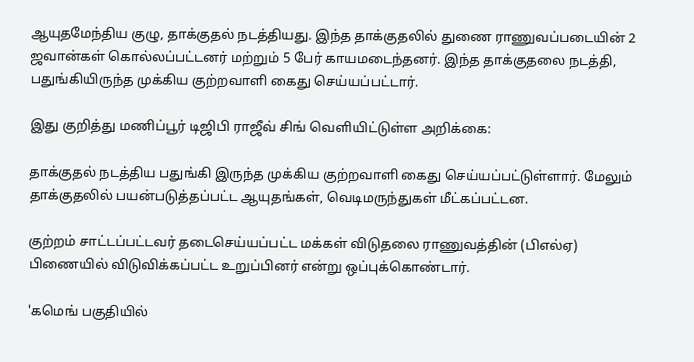ஆயுதமேந்திய குழு, தாக்குதல் நடத்தியது. இந்த தாக்குதலில் துணை ராணுவப்படையின் 2 ஜவான்கள் கொல்லப்பட்டனர் மற்றும் 5 பேர் காயமடைந்தனர். இந்த தாக்குதலை நடத்தி, பதுங்கியிருந்த முக்கிய குற்றவாளி கைது செய்யப்பட்டார்.

இது குறித்து மணிப்பூர் டிஜிபி ராஜீவ் சிங் வெளியிட்டுள்ள அறிக்கை:

தாக்குதல் நடத்திய பதுங்கி இருந்த முக்கிய குற்றவாளி கைது செய்யப்பட்டுள்ளார். மேலும் தாக்குதலில் பயன்படுத்தப்பட்ட ஆயுதங்கள், வெடிமருந்துகள் மீட்கப்பட்டன.

குற்றம் சாட்டப்பட்டவர் தடைசெய்யப்பட்ட மக்கள் விடுதலை ராணுவத்தின் (பிஎல்ஏ) பிணையில் விடுவிக்கப்பட்ட உறுப்பினர் என்று ஒப்புக்கொண்டார்.

'கமெங் பகுதியில்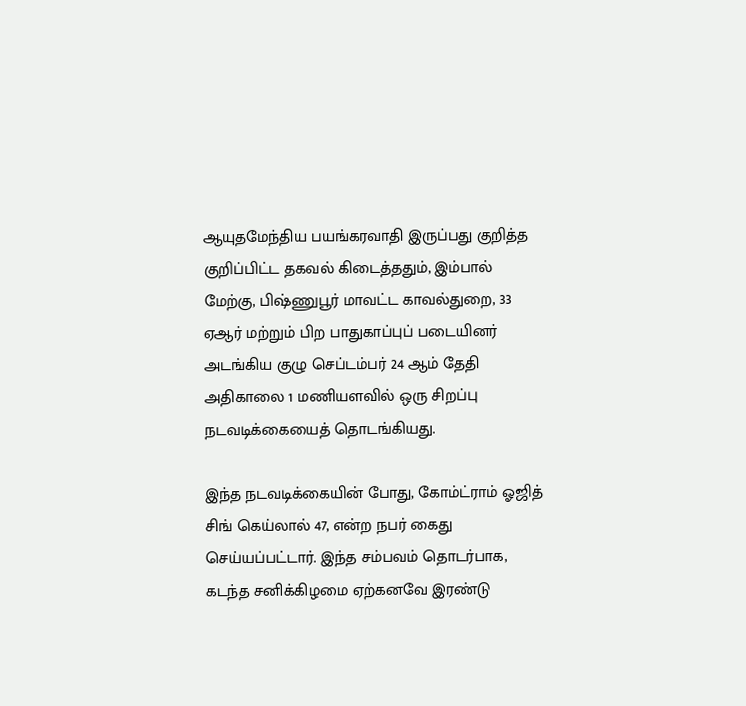ஆயுதமேந்திய பயங்கரவாதி இருப்பது குறித்த குறிப்பிட்ட தகவல் கிடைத்ததும், இம்பால் மேற்கு, பிஷ்ணுபூர் மாவட்ட காவல்துறை, 33 ஏஆர் மற்றும் பிற பாதுகாப்புப் படையினர் அடங்கிய குழு செப்டம்பர் 24 ஆம் தேதி அதிகாலை 1 மணியளவில் ஒரு சிறப்பு நடவடிக்கையைத் தொடங்கியது.

இந்த நடவடிக்கையின் போது, கோம்ட்ராம் ஓஜித் சிங் கெய்லால் 47, என்ற நபர் கைது செய்யப்பட்டார். இந்த சம்பவம் தொடர்பாக, கடந்த சனிக்கிழமை ஏற்கனவே இரண்டு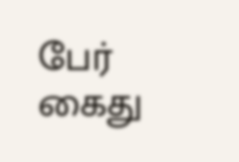பேர் கைது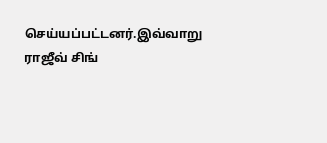செய்யப்பட்டனர்.இவ்வாறு ராஜீவ் சிங்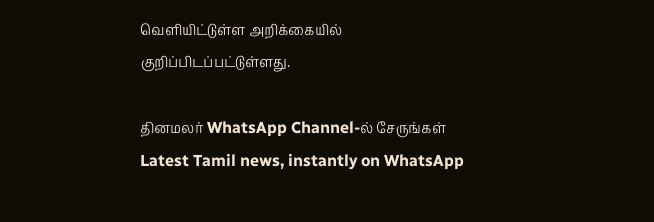வெளியிட்டுள்ள அறிக்கையில் குறிப்பிடப்பட்டுள்ளது.

தினமலர் WhatsApp Channel-ல் சேருங்கள்
Latest Tamil news, instantly on WhatsApp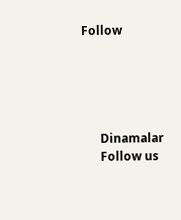Follow





      Dinamalar
      Follow us